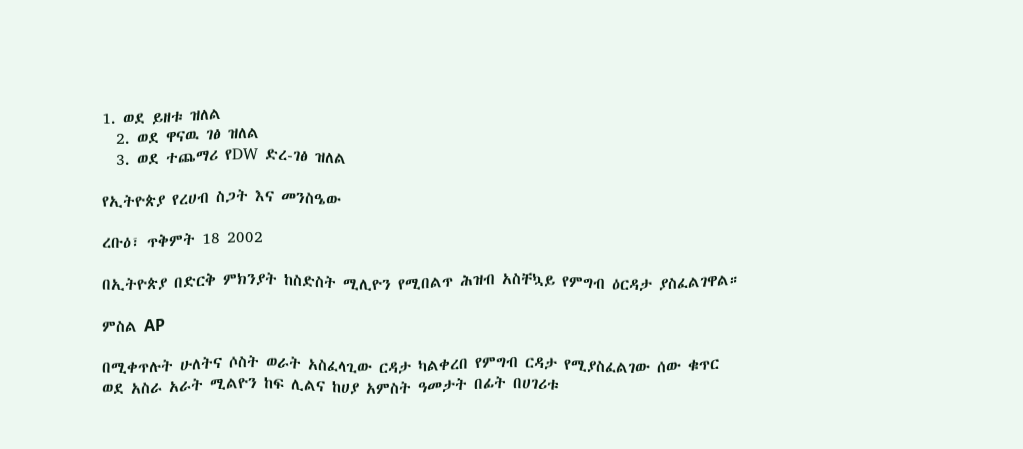1. ወደ ይዘቱ ዝለል
  2. ወደ ዋናዉ ገፅ ዝለል
  3. ወደ ተጨማሪ የDW ድረ-ገፅ ዝለል

የኢትዮጵያ የረሀብ ስጋት እና መንስዔው

ረቡዕ፣ ጥቅምት 18 2002

በኢትዮጵያ በድርቅ ምክንያት ከስድስት ሚሊዮን የሚበልጥ ሕዝብ አስቸኳይ የምግብ ዕርዳታ ያስፈልገዋል።

ምስል AP

በሚቀጥሉት ሁለትና ሶስት ወራት አስፈላጊው ርዳታ ካልቀረበ የምግብ ርዳታ የሚያስፈልገው ሰው ቁጥር ወደ አስራ አራት ሚልዮን ከፍ ሊልና ከሀያ አምስት ዓመታት በፊት በሀገሪቱ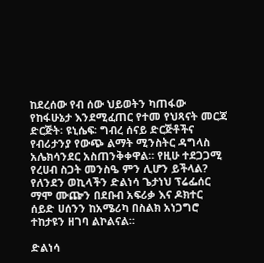ከደረሰው የብ ሰው ህይወትን ካጠፋው የከፋሁኔታ እንደሚፈጠር የተመ የህጻናት መርጃ ድርጅት፡ ዩኒሴፍ፡ ግብረ ሰናይ ድርጅቶችና የብሪታንያ የውጭ ልማት ሚንስትር ዳግላስ አሌክሳንደር አስጠንቅቀዋል። የዚሁ ተደጋጋሚ የረሀብ ስጋት መንስዔ ምን ሊሆን ይችላል? የለንደን ወኪላችን ድልነሳ ጌታነህ ፕሬፌሰር ማሞ ሙጬን በደቡብ አፍሪቃ እና ዶክተር ሰይድ ሀሰንን ከአሜሪካ በስልክ አነጋግሮ ተከታዩን ዘገባ ልኮልናል።

ድልነሳ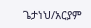ጌታነህ/አርያም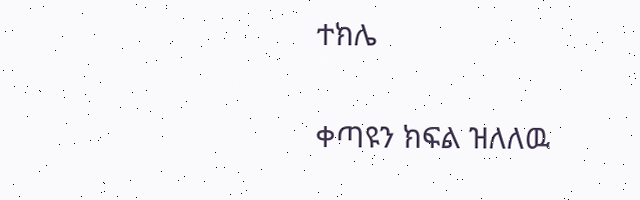ተክሌ

ቀጣዩን ክፍል ዝለለዉ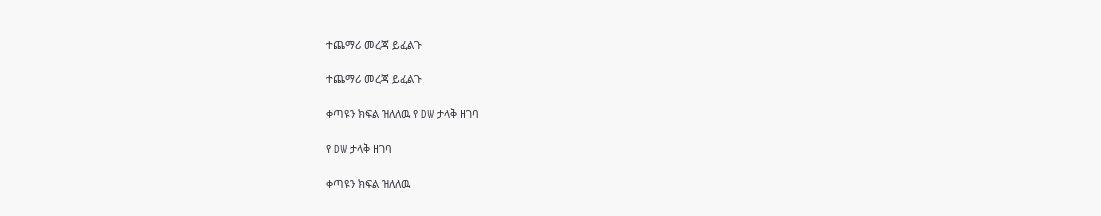ተጨማሪ መረጃ ይፈልጉ

ተጨማሪ መረጃ ይፈልጉ

ቀጣዩን ክፍል ዝለለዉ የ DW ታላቅ ዘገባ

የ DW ታላቅ ዘገባ

ቀጣዩን ክፍል ዝለለዉ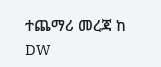ተጨማሪ መረጃ ከ DW